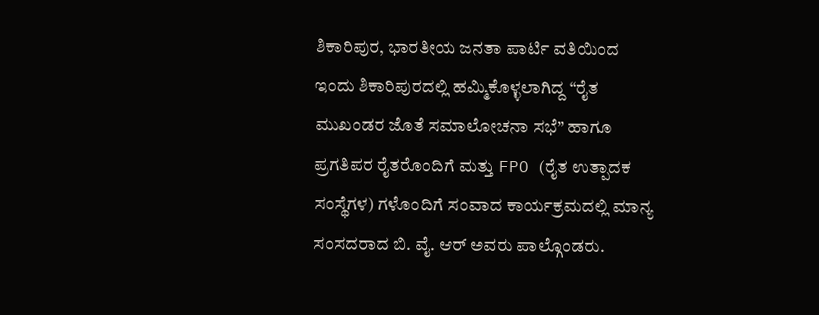ಶಿಕಾರಿಪುರ, ಭಾರತೀಯ ಜನತಾ ಪಾರ್ಟಿ ವತಿಯಿಂದ ಇಂದು ಶಿಕಾರಿಪುರದಲ್ಲಿ ಹಮ್ಮಿಕೊಳ್ಳಲಾಗಿದ್ದ “ರೈತ ಮುಖಂಡರ ಜೊತೆ ಸಮಾಲೋಚನಾ ಸಭೆ” ಹಾಗೂ ಪ್ರಗತಿಪರ ರೈತರೊಂದಿಗೆ ಮತ್ತು FPO (ರೈತ ಉತ್ಪಾದಕ ಸಂಸ್ಥೆಗಳ) ಗಳೊಂದಿಗೆ ಸಂವಾದ ಕಾರ್ಯಕ್ರಮದಲ್ಲಿ ಮಾನ್ಯ ಸಂಸದರಾದ ಬಿ. ವೈ. ಆರ್ ಅವರು ಪಾಲ್ಗೊಂಡರು.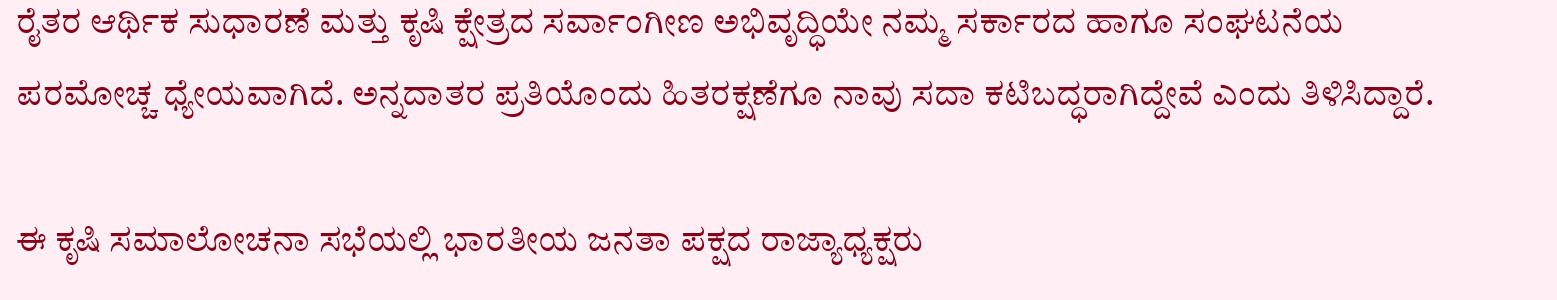ರೈತರ ಆರ್ಥಿಕ ಸುಧಾರಣೆ ಮತ್ತು ಕೃಷಿ ಕ್ಷೇತ್ರದ ಸರ್ವಾಂಗೀಣ ಅಭಿವೃದ್ಧಿಯೇ ನಮ್ಮ ಸರ್ಕಾರದ ಹಾಗೂ ಸಂಘಟನೆಯ ಪರಮೋಚ್ಚ ಧ್ಯೇಯವಾಗಿದೆ. ಅನ್ನದಾತರ ಪ್ರತಿಯೊಂದು ಹಿತರಕ್ಷಣೆಗೂ ನಾವು ಸದಾ ಕಟಿಬದ್ಧರಾಗಿದ್ದೇವೆ ಎಂದು ತಿಳಿಸಿದ್ದಾರೆ.

ಈ ಕೃಷಿ ಸಮಾಲೋಚನಾ ಸಭೆಯಲ್ಲಿ ಭಾರತೀಯ ಜನತಾ ಪಕ್ಷದ ರಾಜ್ಯಾಧ್ಯಕ್ಷರು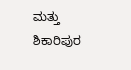ಮತ್ತು ಶಿಕಾರಿಪುರ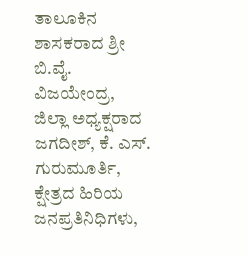ತಾಲೂಕಿನ ಶಾಸಕರಾದ ಶ್ರೀ ಬಿ.ವೈ. ವಿಜಯೇಂದ್ರ, ಜಿಲ್ಲಾ ಅಧ್ಯಕ್ಷರಾದ ಜಗದೀಶ್, ಕೆ. ಎಸ್. ಗುರುಮೂರ್ತಿ, ಕ್ಷೇತ್ರದ ಹಿರಿಯ ಜನಪ್ರತಿನಿಧಿಗಳು,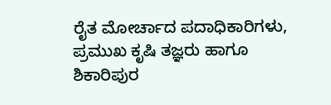ರೈತ ಮೋರ್ಚಾದ ಪದಾಧಿಕಾರಿಗಳು, ಪ್ರಮುಖ ಕೃಷಿ ತಜ್ಞರು ಹಾಗೂ ಶಿಕಾರಿಪುರ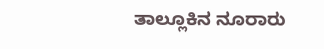ತಾಲ್ಲೂಕಿನ ನೂರಾರು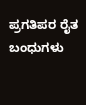ಪ್ರಗತಿಪರ ರೈತ ಬಂಧುಗಳು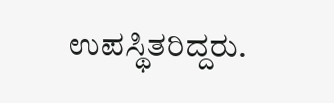ಉಪಸ್ಥಿತರಿದ್ದರು.